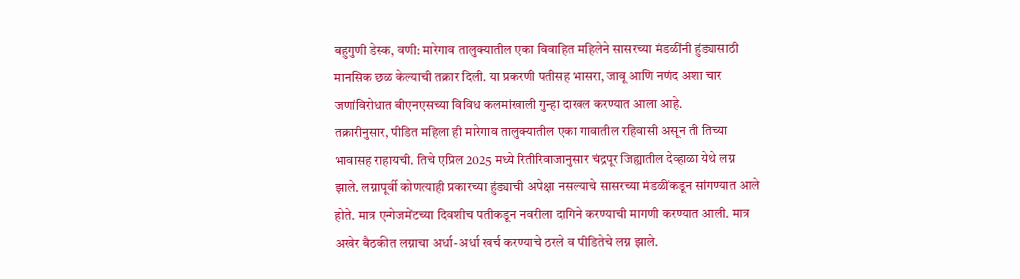बहुगुणी डेस्क, वणी: मारेगाव तालुक्यातील एका विवाहित महिलेने सासरच्या मंडळींनी हुंड्यासाठी मानसिक छळ केल्याची तक्रार दिली. या प्रकरणी पतीसह भासरा, जावू आणि नणंद अशा चार जणांविरोधात बीएनएसच्या विविध कलमांखाली गुन्हा दाखल करण्यात आला आहे.
तक्रारीनुसार, पीडित महिला ही मारेगाव तालुक्यातील एका गावातील रहिवासी असून ती तिच्या भावासह राहायची. तिचे एप्रिल 2025 मध्ये रितीरिवाजानुसार चंद्रपूर जिह्यातील देव्हाळा येथे लग्न झाले. लग्नापूर्वी कोणत्याही प्रकारच्या हुंड्याची अपेक्षा नसल्याचे सासरच्या मंडळींकडून सांगण्यात आले होते. मात्र एन्गेजमेंटच्या दिवशीच पतीकडून नवरीला दागिने करण्याची मागणी करण्यात आली. मात्र अखेर बैठकीत लग्नाचा अर्धा-अर्धा खर्च करण्याचे ठरले व पीडितेचे लग्न झाले.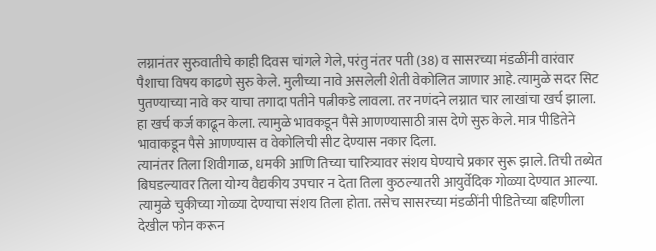लग्नानंतर सुरुवातीचे काही दिवस चांगले गेले, परंतु नंतर पती (38) व सासरच्या मंडळींनी वारंवार पैशाचा विषय काढणे सुरु केले. मुलीच्या नावे असलेली शेती वेकोलित जाणार आहे. त्यामुळे सदर सिट पुतण्याच्या नावे कर याचा तगादा पतीने पत्नीकडे लावला. तर नणंदने लग्नात चार लाखांचा खर्च झाला. हा खर्च कर्ज काढून केला. त्यामुळे भावकडून पैसे आणण्यासाठी त्रास देणे सुरु केले. मात्र पीडितेने भावाकडून पैसे आणण्यास व वेकोलिची सीट देण्यास नकार दिला.
त्यानंतर तिला शिवीगाळ, धमकी आणि तिच्या चारित्र्यावर संशय घेण्याचे प्रकार सुरू झाले. तिची तब्येत बिघडल्यावर तिला योग्य वैद्यकीय उपचार न देता तिला कुठल्यातरी आयुर्वेदिक गोळ्या देण्यात आल्या. त्यामुळे चुकीच्या गोळ्या देण्याचा संशय तिला होता. तसेच सासरच्या मंडळींनी पीडितेच्या बहिणीला देखील फोन करून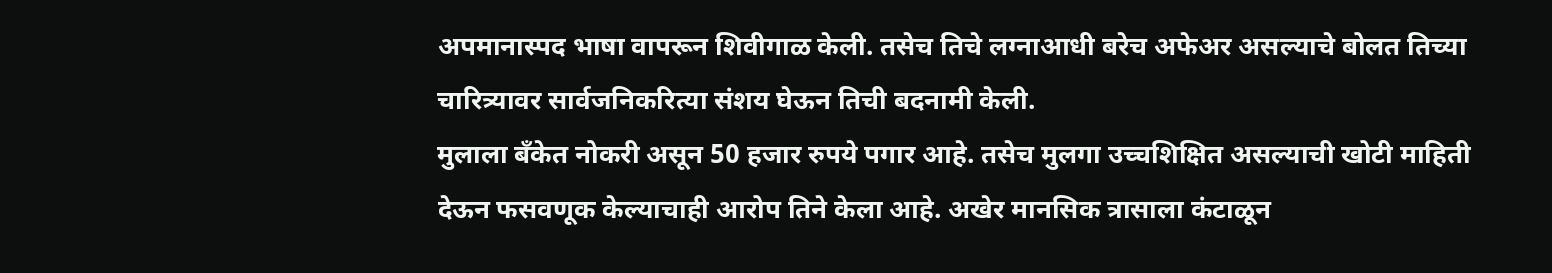अपमानास्पद भाषा वापरून शिवीगाळ केली. तसेच तिचे लग्नाआधी बरेच अफेअर असल्याचे बोलत तिच्या चारित्र्यावर सार्वजनिकरित्या संशय घेऊन तिची बदनामी केली.
मुलाला बँकेत नोकरी असून 50 हजार रुपये पगार आहे. तसेच मुलगा उच्चशिक्षित असल्याची खोटी माहिती देऊन फसवणूक केल्याचाही आरोप तिने केला आहे. अखेर मानसिक त्रासाला कंटाळून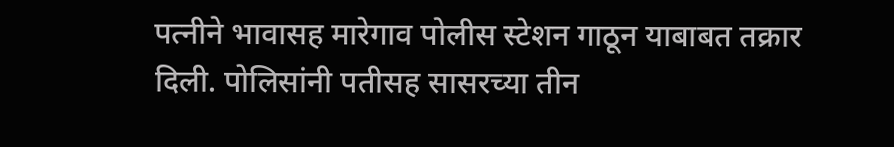पत्नीने भावासह मारेगाव पोलीस स्टेशन गाठून याबाबत तक्रार दिली. पोलिसांनी पतीसह सासरच्या तीन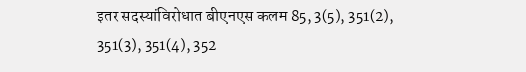इतर सदस्यांविरोधात बीएनएस कलम 85, 3(5), 351(2), 351(3), 351(4), 352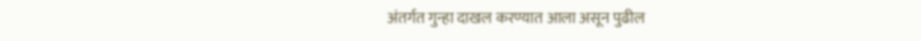अंतर्गत गुन्हा दाखल करण्यात आला असून पुढील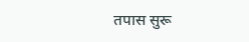तपास सुरू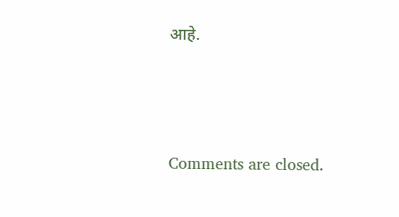आहे.





Comments are closed.